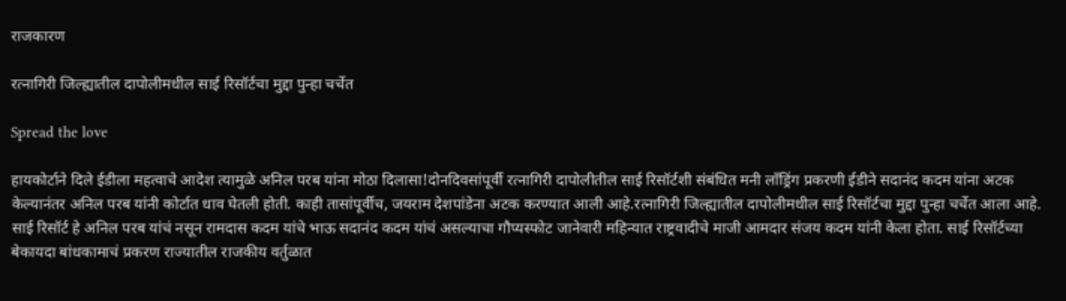राजकारण

रत्नागिरी जिल्ह्यातील दापोलीमधील साई रिसॉर्टचा मुद्दा पुन्हा चर्चेत

Spread the love

हायकोर्टाने दिले ईडीला महत्वाचे आदेश त्यामुळे अनिल परब यांना मोठा दिलासा!दोनदिवसांपूर्वी रत्नागिरी दापोलीतील साई रिसॉर्टशी संबंधित मनी लाँड्रिंग प्रकरणी ईडीने सदानंद कदम यांना अटक केल्यानंतर अनिल परब यांनी कोर्टात धाव घेतली होती. काही तासांपूर्वीच, जयराम देशपांडेना अटक करण्यात आली आहे.रत्नागिरी जिल्ह्यातील दापोलीमधील साई रिसॉर्टचा मुद्दा पुन्हा चर्चेत आला आहे. साई रिसॉर्ट हे अनिल परब यांचं नसून रामदास कदम यांचे भाऊ सदानंद कदम यांचं असल्याचा गौप्यस्फोट जानेवारी महिन्यात राष्ट्रवादीचे माजी आमदार संजय कदम यांनी केला होता. साई रिसॉर्टच्या बेकायदा बांधकामाचं प्रकरण राज्यातील राजकीय वर्तुळात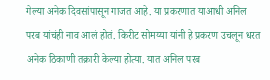गेल्या अनेक दिवसांपासून गाजत आहे. या प्रकरणात याआधी अनिल परब यांचंही नाव आलं होतं. किरीट सोमय्या यांनी हे प्रकरण उचलून धरत अनेक ठिकाणी तक्रारी केल्या होत्या. यात अनिल परब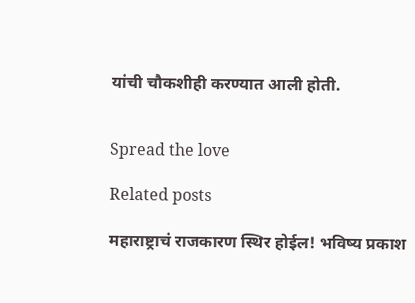यांची चौकशीही करण्यात आली होती.


Spread the love

Related posts

महाराष्ट्राचं राजकारण स्थिर होईल! भविष्य प्रकाश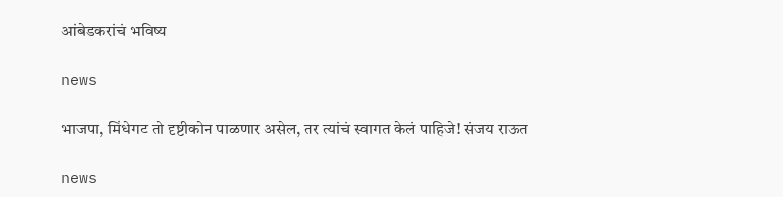आंबेडकरांचं भविष्य

news

भाजपा, मिंधेगट तो दृष्टीकोन पाळणार असेल, तर त्यांचं स्वागत केलं पाहिजे! संजय राऊत

news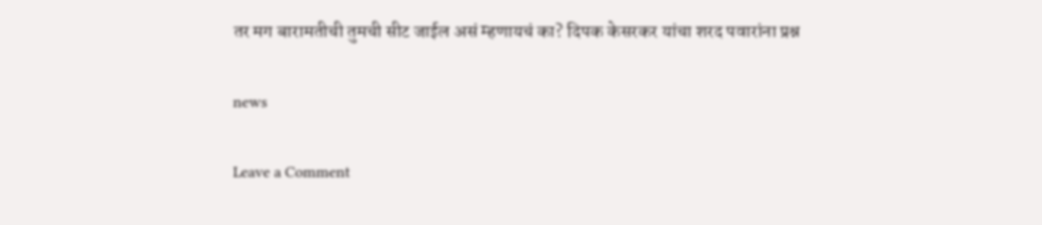तर मग बारामतीची तुमची सीट जाईल असं म्हणायचं का? दिपक केसरकर यांचा शरद पवारांना प्रश्न

news

Leave a Comment